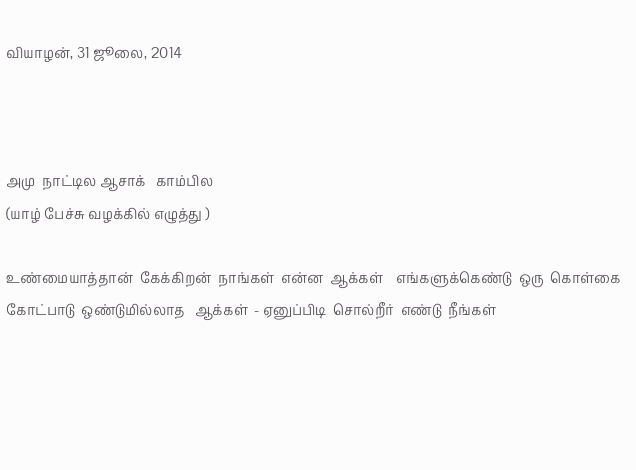வியாழன், 31 ஜூலை, 2014



அமு  நாட்டில ஆசாக்   காம்பில
(யாழ் பேச்சு வழக்கில் எழுத்து )

உண்மையாத்தான்  கேக்கிறன்  நாங்கள்  என்ன  ஆக்கள்    எங்களுக்கெண்டு  ஒரு  கொள்கை  கோட்பாடு  ஒண்டுமில்லாத   ஆக்கள்  - ஏனுப்பிடி  சொல்றீர்  எண்டு  நீங்கள்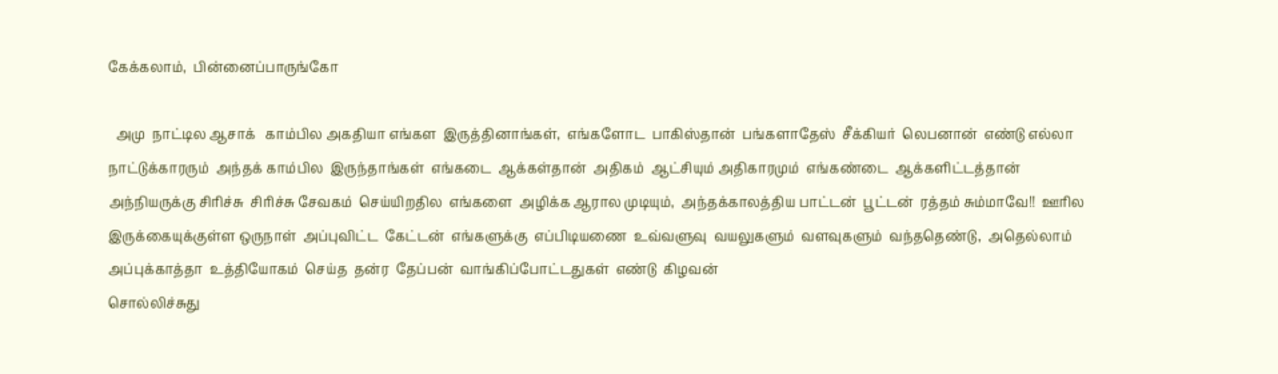கேக்கலாம்,  பின்னைப்பாருங்கோ

  அமு  நாட்டில ஆசாக்   காம்பில அகதியா எங்கள  இருத்தினாங்கள்,  எங்களோட  பாகிஸ்தான்  பங்களாதேஸ்  சீக்கியர்  லெபனான்  எண்டு எல்லா நாட்டுக்காரரும்  அந்தக் காம்பில  இருந்தாங்கள்  எங்கடை  ஆக்கள்தான்  அதிகம்  ஆட்சியும் அதிகாரமும்  எங்கண்டை  ஆக்களிட்டத்தான்  அந்நியருக்கு சிரிச்சு  சிரிச்சு சேவகம்  செய்யிறதில  எங்களை  அழிக்க ஆரால முடியும்,  அந்தக்காலத்திய பாட்டன்  பூட்டன்  ரத்தம் சும்மாவே!!  ஊரில  இருக்கையுக்குள்ள ஒருநாள்  அப்புவிட்ட  கேட்டன்  எங்களுக்கு  எப்பிடியணை  உவ்வளுவு  வயலுகளும்  வளவுகளும்  வந்ததெண்டு,  அதெல்லாம்  அப்புக்காத்தா  உத்தியோகம்  செய்த  தன்ர  தேப்பன்  வாங்கிப்போட்டதுகள்  எண்டு  கிழவன்
சொல்லிச்சுது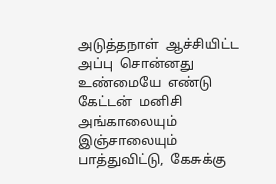அடுத்தநாள்  ஆச்சியிட்ட  அப்பு  சொன்னது  உண்மையே  எண்டு  கேட்டன்  மனிசி
அங்காலையும் இஞ்சாலையும்  பாத்துவிட்டு,  கேசுக்கு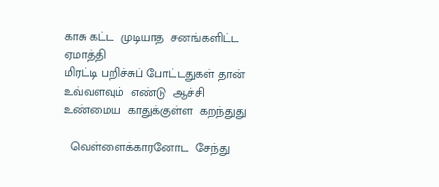காசு கட்ட  முடியாத  சனங்களிட்ட  ஏமாத்தி
மிரட்டி பறிச்சுப் போட்டதுகள் தான் உவ்வளவும்  எண்டு  ஆச்சி  உண்மைய  காதுக்குள்ள  கறந்துது

  வெள்ளைக்காரனோட  சேந்து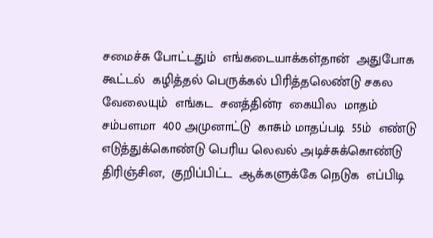சமைச்சு போட்டதும்  எங்கடையாக்கள்தான்  அதுபோக   கூட்டல்  கழித்தல் பெருக்கல் பிரித்தலெண்டு சகல வேலையும்  எங்கட  சனத்தின்ர  கையில  மாதம் சம்பளமா  400 அமுனாட்டு  காசும் மாதப்படி  55ம்  எண்டு எடுத்துக்கொண்டு பெரிய லெவல் அடிச்சுக்கொண்டு  திரிஞ்சின,  குறிப்பிட்ட  ஆக்களுக்கே நெடுக  எப்பிடி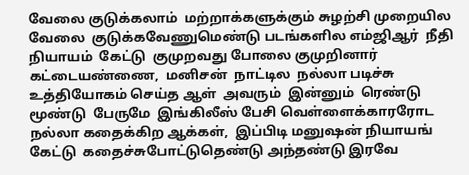வேலை குடுக்கலாம்  மற்றாக்களுக்கும் சுழற்சி முறையில  வேலை  குடுக்கவேணுமெண்டு படங்களில எம்ஜிஆர்  நீதி  நியாயம்  கேட்டு  குமுறவது போலை குமுறினார்  கட்டையண்ணை,  மனிசன்  நாட்டில  நல்லா படிச்சு  உத்தியோகம் செய்த ஆள்  அவரும்  இன்னும்  ரெண்டு  மூண்டு  பேருமே  இங்கிலீஸ் பேசி வெள்ளைக்காரரோட  நல்லா கதைக்கிற ஆக்கள்,  இப்பிடி மனுஷன் நியாயங் கேட்டு  கதைச்சுபோட்டுதெண்டு அந்தண்டு இரவே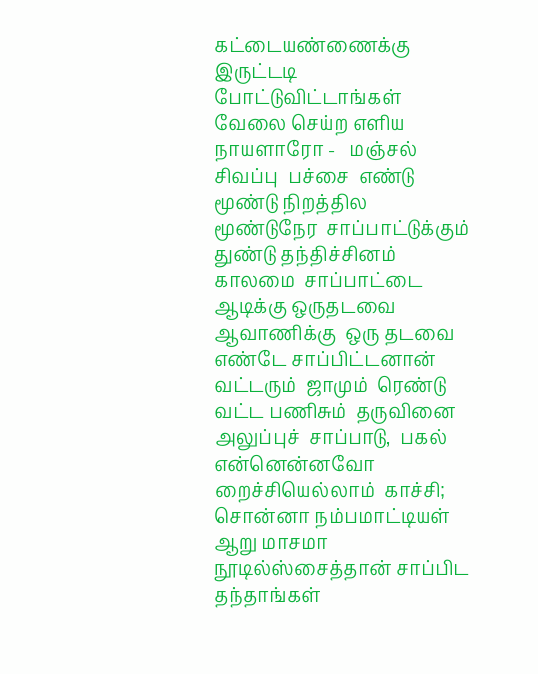கட்டையண்ணைக்கு  இருட்டடி போட்டுவிட்டாங்கள் வேலை செய்ற எளிய நாயளாரோ -   மஞ்சல்  சிவப்பு  பச்சை  எண்டு  மூண்டு நிறத்தில  மூண்டுநேர  சாப்பாட்டுக்கும் துண்டு தந்திச்சினம்
காலமை  சாப்பாட்டை  ஆடிக்கு ஒருதடவை  ஆவாணிக்கு  ஒரு தடவை  எண்டே சாப்பிட்டனான்
வட்டரும்  ஜாமும்  ரெண்டு  வட்ட பணிசும்  தருவினை   அலுப்புச்  சாப்பாடு,  பகல்  என்னென்னவோ
றைச்சியெல்லாம்  காச்சி; சொன்னா நம்பமாட்டியள்  ஆறு மாசமா  நூடில்ஸ்சைத்தான் சாப்பிட  தந்தாங்கள்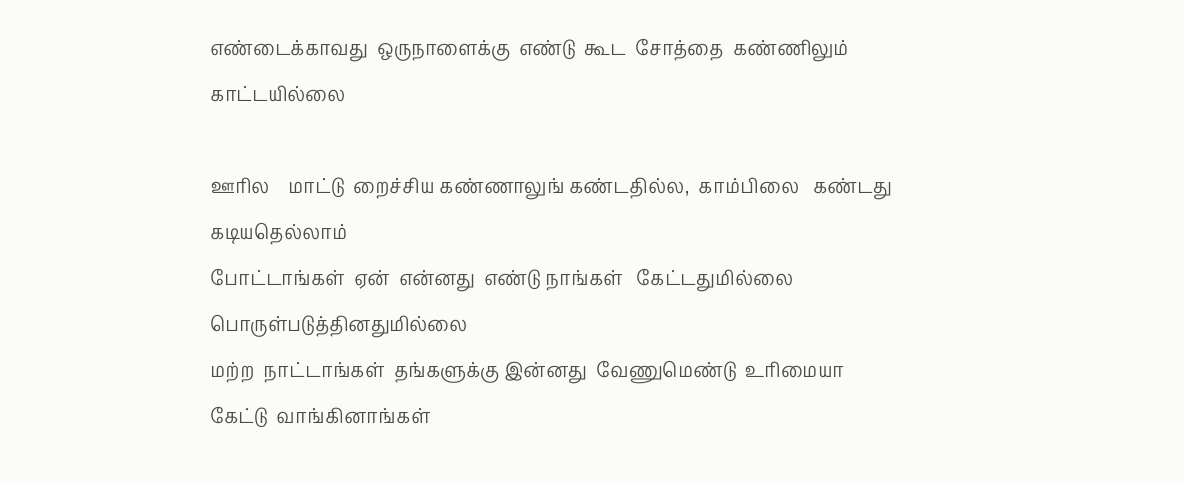எண்டைக்காவது  ஒருநாளைக்கு  எண்டு  கூட  சோத்தை  கண்ணிலும்  காட்டயில்லை

ஊரில    மாட்டு  றைச்சிய கண்ணாலுங் கண்டதில்ல,  காம்பிலை   கண்டது கடியதெல்லாம்
போட்டாங்கள்  ஏன்  என்னது  எண்டு நாங்கள்   கேட்டதுமில்லை  பொருள்படுத்தினதுமில்லை
மற்ற  நாட்டாங்கள்  தங்களுக்கு இன்னது  வேணுமெண்டு  உரிமையா  கேட்டு  வாங்கினாங்கள்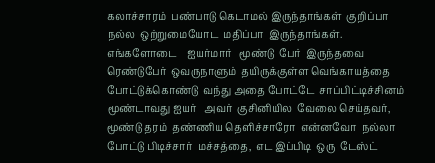கலாச்சாரம்  பண்பாடு கெடாமல் இருந்தாங்கள்  குறிப்பா  நல்ல  ஒற்றுமையோட  மதிப்பா  இருந்தாங்கள்.   எங்களோடை    ஐயர்மார்   மூண்டு  பேர்  இருந்தவை  ரெண்டுபேர்  ஒவருநாளும்  தயிருக்குள்ள வெங்காயத்தை  போட்டுக்கொண்டு  வந்து அதை போட்டே  சாப்பிட்டிச்சினம்
மூண்டாவது ஐயர்   அவர்  குசினியில  வேலை செய்தவர்,  மூண்டு தரம்  தண்ணிய தெளிச்சாரோ  என்னவோ  நல்லா  போட்டு பிடிச்சார்  மச்சத்தை,  எட இப்பிடி  ஒரு  டேஸ்ட்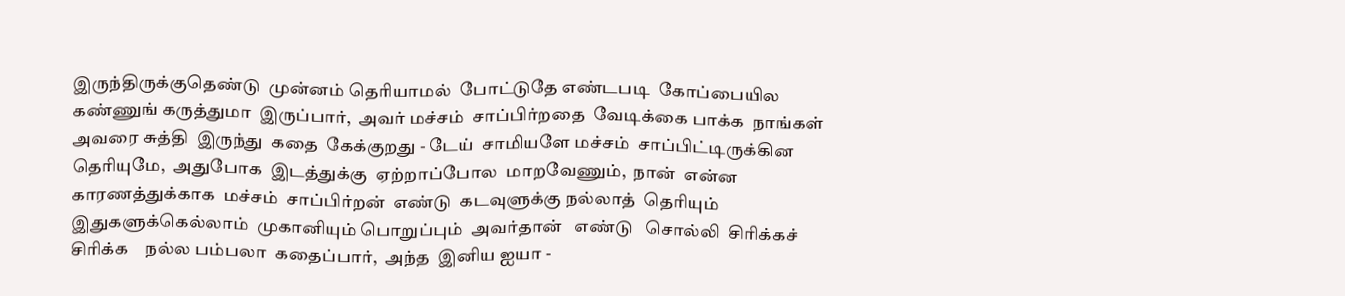இருந்திருக்குதெண்டு  முன்னம் தெரியாமல்  போட்டுதே எண்டபடி  கோப்பையில கண்ணுங் கருத்துமா  இருப்பார்,  அவர் மச்சம்  சாப்பிர்றதை  வேடிக்கை பாக்க  நாங்கள்  அவரை சுத்தி  இருந்து  கதை  கேக்குறது - டேய்  சாமியளே மச்சம்  சாப்பிட்டிருக்கின  தெரியுமே,  அதுபோக  இடத்துக்கு  ஏற்றாப்போல  மாறவேணும்,  நான்  என்ன காரணத்துக்காக  மச்சம்  சாப்பிர்றன்  எண்டு  கடவுளுக்கு நல்லாத்  தெரியும்  இதுகளுக்கெல்லாம்  முகானியும் பொறுப்பும்  அவர்தான்   எண்டு   சொல்லி  சிரிக்கச்   சிரிக்க    நல்ல பம்பலா  கதைப்பார்,  அந்த  இனிய ஐயா -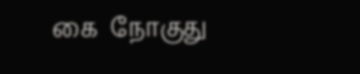கை  நோகுது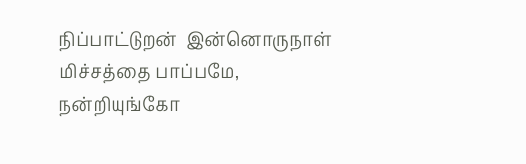நிப்பாட்டுறன்  இன்னொருநாள்  மிச்சத்தை பாப்பமே,  நன்றியுங்கோ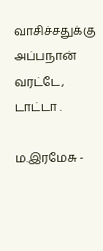வாசிச்சதுக்கு அப்பநான்  வரட்டே,  டாட்டா .

ம.இரமேசு -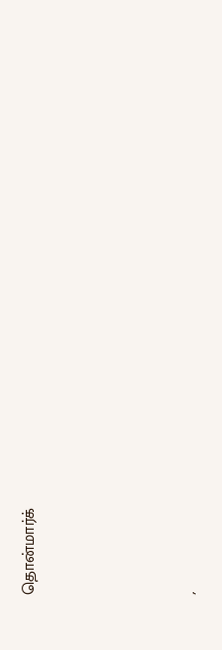தொன்மார்க்





´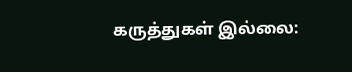கருத்துகள் இல்லை: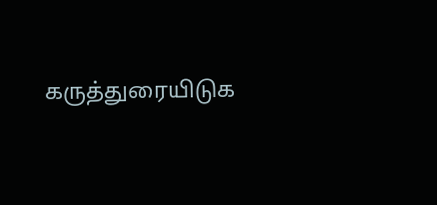கருத்துரையிடுக